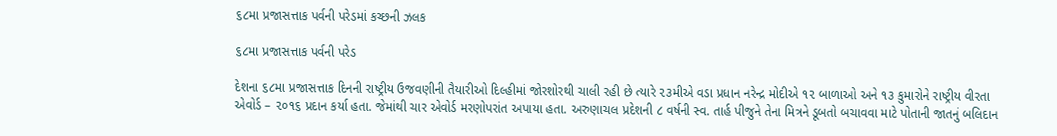૬૮મા પ્રજાસત્તાક પર્વની પરેડમાં કચ્છની ઝલક

૬૮મા પ્રજાસત્તાક પર્વની પરેડ

દેશના ૬૮મા પ્રજાસત્તાક દિનની રાષ્ટ્રીય ઉજવણીની તૈયારીઓ દિલ્હીમાં જોરશોરથી ચાલી રહી છે ત્યારે ૨૩મીએ વડા પ્રધાન નરેન્દ્ર મોદીએ ૧૨ બાળાઓ અને ૧૩ કુમારોને રાષ્ટ્રીય વીરતા એવોર્ડ – ૨૦૧૬ પ્રદાન કર્યા હતા. જેમાંથી ચાર એવોર્ડ મરણોપરાંત અપાયા હતા. અરુણાચલ પ્રદેશની ૮ વર્ષની સ્વ. તાર્હ પીજુને તેના મિત્રને ડૂબતો બચાવવા માટે પોતાની જાતનું બલિદાન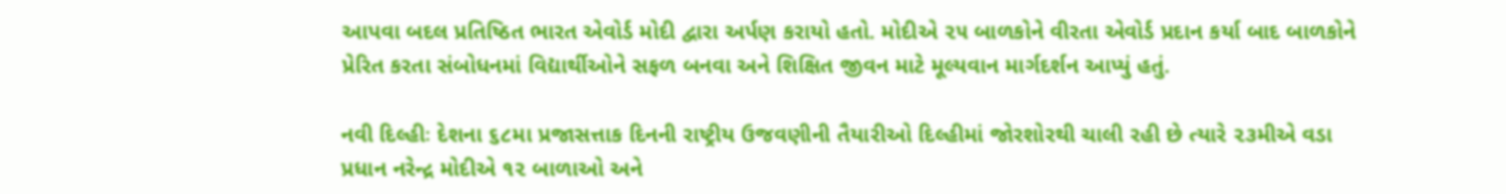આપવા બદલ પ્રતિષ્ઠિત ભારત એવોર્ડ મોદી દ્વારા અર્પણ કરાયો હતો. મોદીએ ૨૫ બાળકોને વીરતા એવોર્ડ પ્રદાન કર્યા બાદ બાળકોને પ્રેરિત કરતા સંબોધનમાં વિદ્યાર્થીઓને સફળ બનવા અને શિક્ષિત જીવન માટે મૂલ્યવાન માર્ગદર્શન આપ્યું હતું.

નવી દિલ્હીઃ દેશના ૬૮મા પ્રજાસત્તાક દિનની રાષ્ટ્રીય ઉજવણીની તૈયારીઓ દિલ્હીમાં જોરશોરથી ચાલી રહી છે ત્યારે ૨૩મીએ વડા પ્રધાન નરેન્દ્ર મોદીએ ૧૨ બાળાઓ અને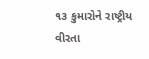૧૩ કુમારોને રાષ્ટ્રીય વીરતા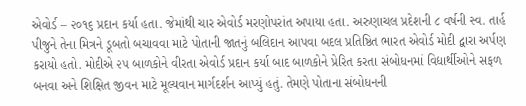એવોર્ડ – ૨૦૧૬ પ્રદાન કર્યા હતા. જેમાંથી ચાર એવોર્ડ મરણોપરાંત અપાયા હતા. અરુણાચલ પ્રદેશની ૮ વર્ષની સ્વ. તાર્હ પીજુને તેના મિત્રને ડૂબતો બચાવવા માટે પોતાની જાતનું બલિદાન આપવા બદલ પ્રતિષ્ઠિત ભારત એવોર્ડ મોદી દ્વારા અર્પણ કરાયો હતો. મોદીએ ૨૫ બાળકોને વીરતા એવોર્ડ પ્રદાન કર્યા બાદ બાળકોને પ્રેરિત કરતા સંબોધનમાં વિદ્યાર્થીઓને સફળ બનવા અને શિક્ષિત જીવન માટે મૂલ્યવાન માર્ગદર્શન આપ્યું હતું. તેમણે પોતાના સંબોધનની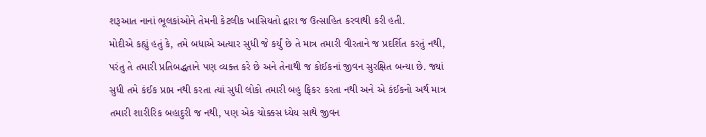શરૂઆત નાનાં ભૂલકાંઓને તેમની કેટલીક ખાસિયતો દ્વારા જ ઉત્સાહિત કરવાથી કરી હતી.
મોદીએ કહ્યું હતું કે, તમે બધાએ અત્યાર સુધી જે કર્યું છે તે માત્ર તમારી વીરતાને જ પ્રદર્શિત કરતું નથી, પરંતુ તે તમારી પ્રતિબદ્ધતાને પણ વ્યક્ત કરે છે અને તેનાથી જ કોઈકનાં જીવન સુરક્ષિત બન્યા છે. જ્યાં સુધી તમે કંઈક પ્રાપ્ત નથી કરતા ત્યાં સુધી લોકો તમારી બહુ ફિકર કરતા નથી અને એ કંઈકનો અર્થ માત્ર તમારી શારીરિક બહાદુરી જ નથી, પણ એક ચોક્કસ ધ્યેય સાથે જીવન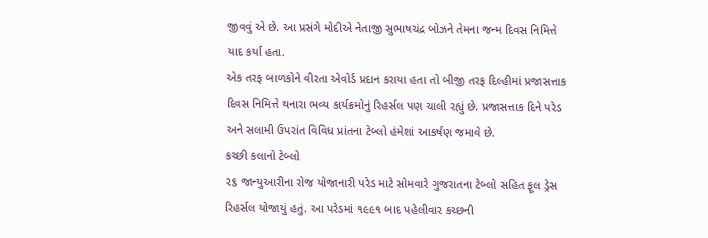જીવવું એ છે. આ પ્રસંગે મોદીએ નેતાજી સુભાષચંદ્ર બોઝને તેમના જન્મ દિવસ નિમિત્તે યાદ કર્યા હતા.
એક તરફ બાળકોને વીરતા એવોર્ડ પ્રદાન કરાયા હતા તો બીજી તરફ દિલ્હીમાં પ્રજાસત્તાક દિવસ નિમિત્તે થનારા ભવ્ય કાર્યક્રમોનું રિહર્સલ પણ ચાલી રહ્યું છે. પ્રજાસત્તાક દિને પરેડ અને સલામી ઉપરાંત વિવિધ પ્રાંતના ટેબ્લો હંમેશાં આકર્ષણ જમાવે છે.
કચ્છી કલાનો ટેબ્લો
૨૬ જાન્યુઆરીના રોજ યોજાનારી પરેડ માટે સોમવારે ગુજરાતના ટેબ્લો સહિત ફૂલ ડ્રેસ રિહર્સલ યોજાયું હતું. આ પરેડમાં ૧૯૯૧ બાદ પહેલીવાર કચ્છની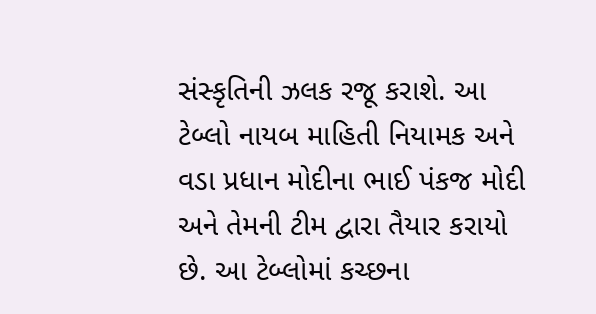સંસ્કૃતિની ઝલક રજૂ કરાશે. આ ટેબ્લો નાયબ માહિતી નિયામક અને વડા પ્રધાન મોદીના ભાઈ પંકજ મોદી અને તેમની ટીમ દ્વારા તૈયાર કરાયો છે. આ ટેબ્લોમાં કચ્છના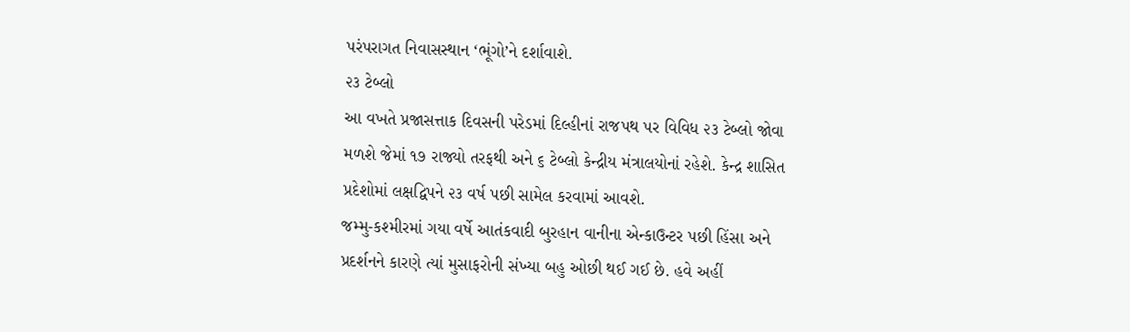પરંપરાગત નિવાસસ્થાન ‘ભૂંગો’ને દર્શાવાશે.
૨૩ ટેબ્લો
આ વખતે પ્રજાસત્તાક દિવસની પરેડમાં દિલ્હીનાં રાજપથ પર વિવિધ ૨૩ ટેબ્લો જોવા મળશે જેમાં ૧૭ રાજ્યો તરફથી અને ૬ ટેબ્લો કેન્દ્રીય મંત્રાલયોનાં રહેશે. કેન્દ્ર શાસિત પ્રદેશોમાં લક્ષદ્વિપને ૨૩ વર્ષ પછી સામેલ કરવામાં આવશે.
જમ્મુ-કશ્મીરમાં ગયા વર્ષે આતંકવાદી બુરહાન વાનીના એન્કાઉન્ટર પછી હિંસા અને પ્રદર્શનને કારણે ત્યાં મુસાફરોની સંખ્યા બહુ ઓછી થઈ ગઈ છે. હવે અહીં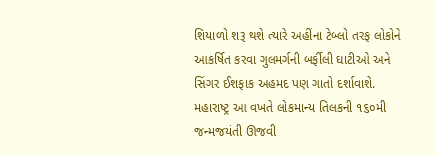શિયાળો શરૂ થશે ત્યારે અહીંના ટેબ્લો તરફ લોકોને આકર્ષિત કરવા ગુલમર્ગની બર્ફીલી ઘાટીઓ અને સિંગર ઈશફાક અહમદ પણ ગાતો દર્શાવાશે. મહારાષ્ટ્ર આ વખતે લોકમાન્ય તિલકની ૧૬૦મી જન્મજયંતી ઊજવી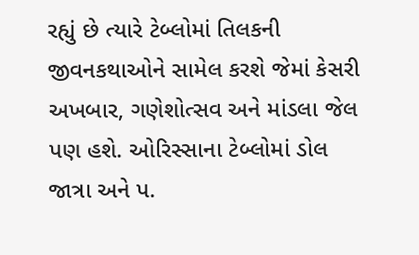રહ્યું છે ત્યારે ટેબ્લોમાં તિલકની જીવનકથાઓને સામેલ કરશે જેમાં કેસરી અખબાર, ગણેશોત્સવ અને માંડલા જેલ પણ હશે. ઓરિસ્સાના ટેબ્લોમાં ડોલ જાત્રા અને પ.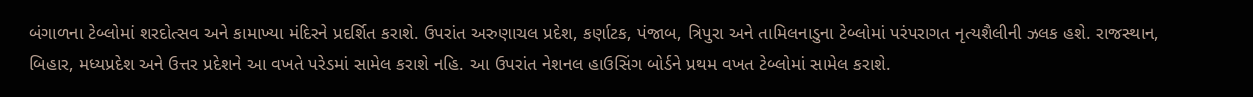બંગાળના ટેબ્લોમાં શરદોત્સવ અને કામાખ્યા મંદિરને પ્રદર્શિત કરાશે. ઉપરાંત અરુણાચલ પ્રદેશ, કર્ણાટક, પંજાબ, ત્રિપુરા અને તામિલનાડુના ટેબ્લોમાં પરંપરાગત નૃત્યશૈલીની ઝલક હશે. રાજસ્થાન, બિહાર, મધ્યપ્રદેશ અને ઉત્તર પ્રદેશને આ વખતે પરેડમાં સામેલ કરાશે નહિ. આ ઉપરાંત નેશનલ હાઉસિંગ બોર્ડને પ્રથમ વખત ટેબ્લોમાં સામેલ કરાશે.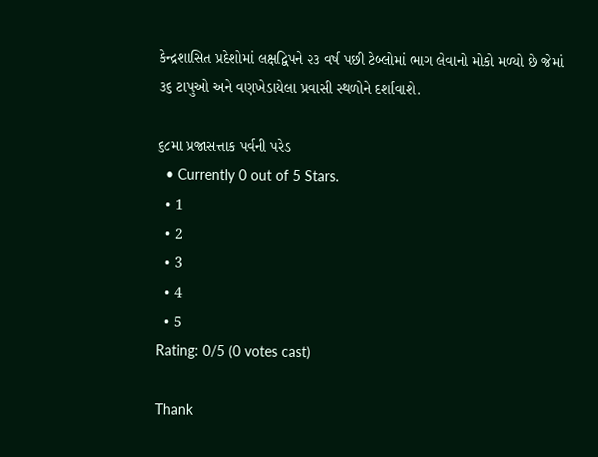કેન્દ્રશાસિત પ્રદેશોમાં લક્ષદ્વિપને ૨૩ વર્ષ પછી ટેબ્લોમાં ભાગ લેવાનો મોકો મળ્યો છે જેમાં ૩૬ ટાપુઓ અને વણખેડાયેલા પ્રવાસી સ્થળોને દર્શાવાશે.

૬૮મા પ્રજાસત્તાક પર્વની પરેડ
  • Currently 0 out of 5 Stars.
  • 1
  • 2
  • 3
  • 4
  • 5
Rating: 0/5 (0 votes cast)

Thank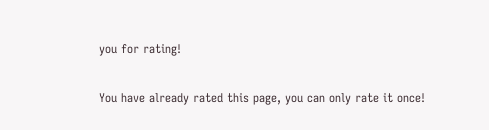you for rating!

You have already rated this page, you can only rate it once!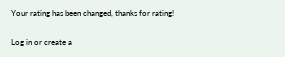Your rating has been changed, thanks for rating!

Log in or create a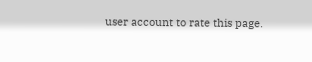user account to rate this page.